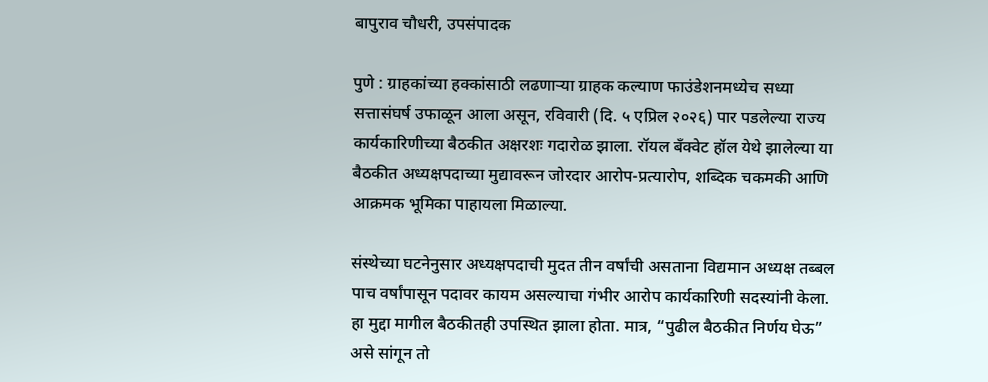बापुराव चौधरी, उपसंपादक

पुणे : ग्राहकांच्या हक्कांसाठी लढणाऱ्या ग्राहक कल्याण फाउंडेशनमध्येच सध्या सत्तासंघर्ष उफाळून आला असून, रविवारी (दि. ५ एप्रिल २०२६) पार पडलेल्या राज्य कार्यकारिणीच्या बैठकीत अक्षरशः गदारोळ झाला. रॉयल बँक्वेट हॉल येथे झालेल्या या बैठकीत अध्यक्षपदाच्या मुद्यावरून जोरदार आरोप-प्रत्यारोप, शब्दिक चकमकी आणि आक्रमक भूमिका पाहायला मिळाल्या.

संस्थेच्या घटनेनुसार अध्यक्षपदाची मुदत तीन वर्षांची असताना विद्यमान अध्यक्ष तब्बल पाच वर्षांपासून पदावर कायम असल्याचा गंभीर आरोप कार्यकारिणी सदस्यांनी केला. हा मुद्दा मागील बैठकीतही उपस्थित झाला होता. मात्र, “पुढील बैठकीत निर्णय घेऊ” असे सांगून तो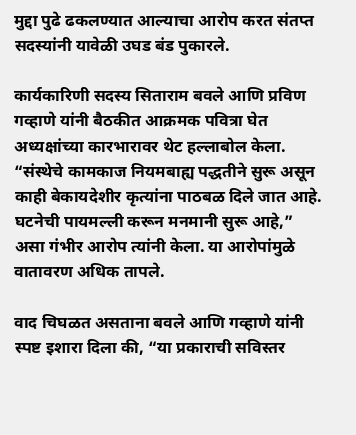मुद्दा पुढे ढकलण्यात आल्याचा आरोप करत संतप्त सदस्यांनी यावेळी उघड बंड पुकारले.

कार्यकारिणी सदस्य सिताराम बवले आणि प्रविण गव्हाणे यांनी बैठकीत आक्रमक पवित्रा घेत अध्यक्षांच्या कारभारावर थेट हल्लाबोल केला. “संस्थेचे कामकाज नियमबाह्य पद्धतीने सुरू असून काही बेकायदेशीर कृत्यांना पाठबळ दिले जात आहे. घटनेची पायमल्ली करून मनमानी सुरू आहे,” असा गंभीर आरोप त्यांनी केला. या आरोपांमुळे वातावरण अधिक तापले.

वाद चिघळत असताना बवले आणि गव्हाणे यांनी स्पष्ट इशारा दिला की, “या प्रकाराची सविस्तर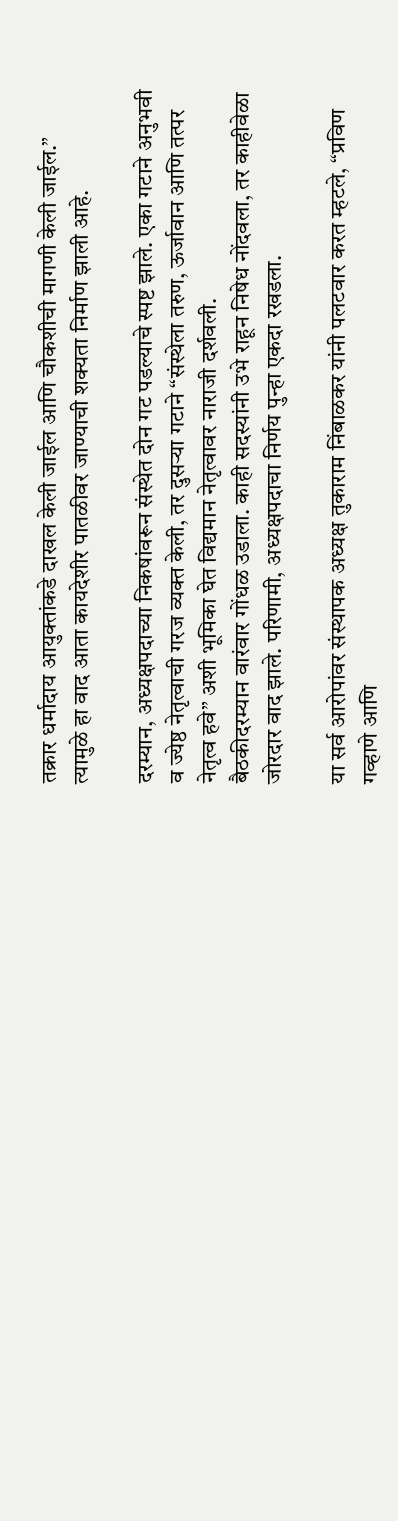तक्रार धर्मादाय आयुक्तांकडे दाखल केली जाईल आणि चौकशीची मागणी केली जाईल.” त्यामुळे हा वाद आता कायदेशीर पातळीवर जाण्याची शक्यता निर्माण झाली आहे.

दरम्यान, अध्यक्षपदाच्या निकषांवरून संस्थेत दोन गट पडल्याचे स्पष्ट झाले. एका गटाने अनुभवी व ज्येष्ठ नेतृत्वाची गरज व्यक्त केली, तर दुसऱ्या गटाने “संस्थेला तरुण, ऊर्जावान आणि तत्पर नेतृत्व हवे” अशी भूमिका घेत विद्यमान नेतृत्वावर नाराजी दर्शवली.
बैठकीदरम्यान वारंवार गोंधळ उडाला. काही सदस्यांनी उभे राहून निषेध नोंदवला, तर काहीवेळा जोरदार वाद झाले. परिणामी, अध्यक्षपदाचा निर्णय पुन्हा एकदा रखडला.

या सर्व आरोपांवर संस्थापक अध्यक्ष तुकाराम निंबाळकर यांनी पलटवार करत म्हटले, “प्रविण गव्हाणे आणि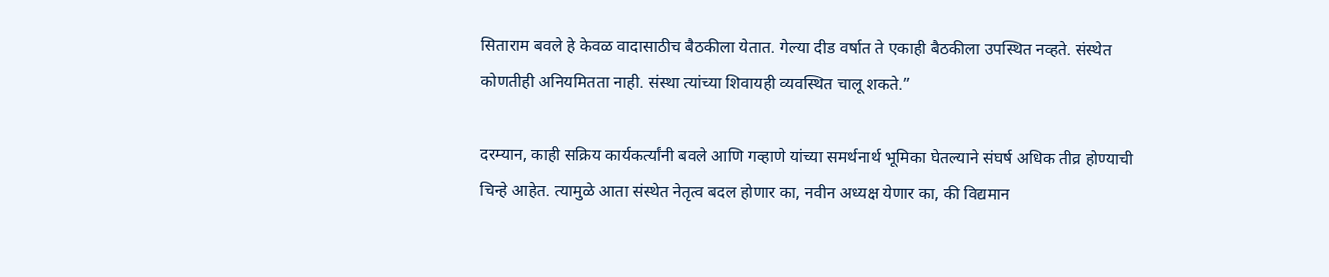सिताराम बवले हे केवळ वादासाठीच बैठकीला येतात. गेल्या दीड वर्षात ते एकाही बैठकीला उपस्थित नव्हते. संस्थेत कोणतीही अनियमितता नाही. संस्था त्यांच्या शिवायही व्यवस्थित चालू शकते.”

दरम्यान, काही सक्रिय कार्यकर्त्यांनी बवले आणि गव्हाणे यांच्या समर्थनार्थ भूमिका घेतल्याने संघर्ष अधिक तीव्र होण्याची चिन्हे आहेत. त्यामुळे आता संस्थेत नेतृत्व बदल होणार का, नवीन अध्यक्ष येणार का, की विद्यमान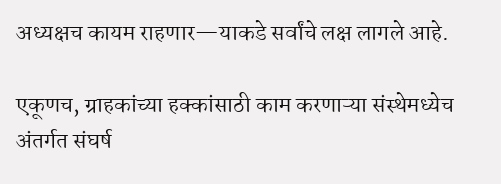अध्यक्षच कायम राहणार—याकडे सर्वांचे लक्ष लागले आहे.

एकूणच, ग्राहकांच्या हक्कांसाठी काम करणाऱ्या संस्थेमध्येच अंतर्गत संघर्ष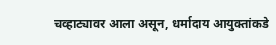चव्हाट्यावर आला असून, धर्मादाय आयुक्तांकडे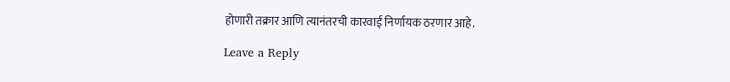होणारी तक्रार आणि त्यानंतरची कारवाई निर्णायक ठरणार आहे.

Leave a Reply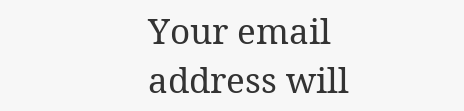Your email address will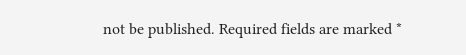not be published. Required fields are marked *